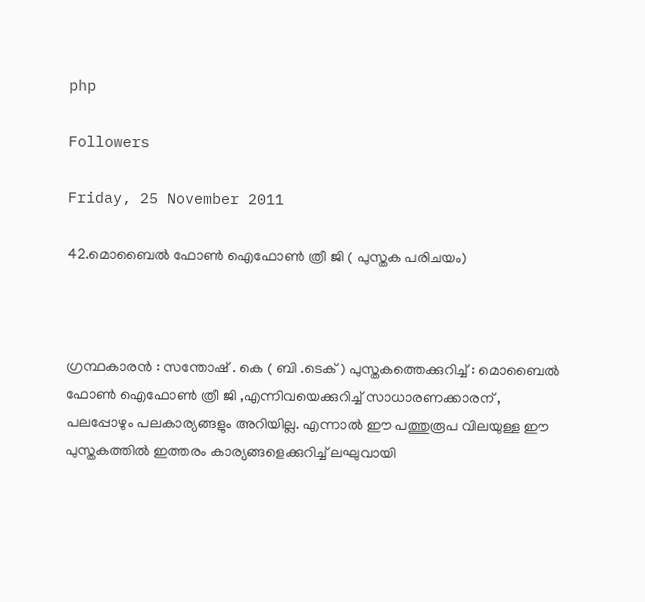php

Followers

Friday, 25 November 2011

42.മൊബൈല്‍ ഫോണ്‍ ഐഫോണ്‍ ത്രീ ജി ( പുസ്തക പരിചയം)



ഗ്രന്ഥകാരന്‍ : സന്തോഷ് . കെ ( ബി .ടെക് ) പുസ്തകത്തെക്കുറിച്ച് : മൊബൈല്‍ ഫോണ്‍ ഐഫോണ്‍ ത്രീ ജി ,എന്നിവയെക്കുറിച്ച് സാധാരണക്കാരന് , പലപ്പോഴും പലകാര്യങ്ങളും അറിയില്ല. എന്നാല്‍ ഈ പത്തുരൂപ വിലയുള്ള ഈ പുസ്തകത്തില്‍ ഇത്തരം കാര്യങ്ങളെക്കുറിച്ച് ലഘുവായി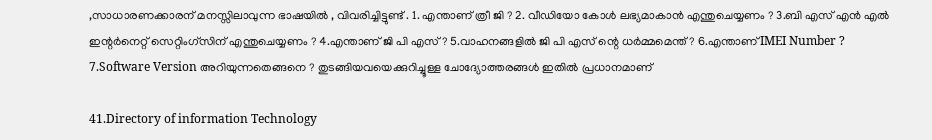,സാധാരണക്കാരന് മനസ്സിലാവുന്ന ഭാഷയില്‍ , വിവരിച്ചിട്ടുണ്ട് . 1. എന്താണ് ത്രീ ജി ? 2. വീഡിയോ കോള്‍ ലഭ്യമാകാന്‍ എന്തുചെയ്യണം ? 3.ബി എസ് എന്‍ എല്‍ ഇന്റര്‍നെറ്റ് സെറ്റിംഗ്‌സിന് എന്തുചെയ്യണം ? 4.എന്താണ് ജി പി എസ് ? 5.വാഹനങ്ങളില്‍ ജി പി എസ് ന്റെ ധര്‍മ്മമെന്ത് ? 6.എന്താണ് IMEI Number ? 7.Software Version അറിയുന്നതെങ്ങനെ ? തുടങ്ങിയവയെക്കുറിച്ചൂള്ള ചോദ്യോത്തരങ്ങള്‍ ഇതില്‍ പ്രധാനമാണ്

41.Directory of information Technology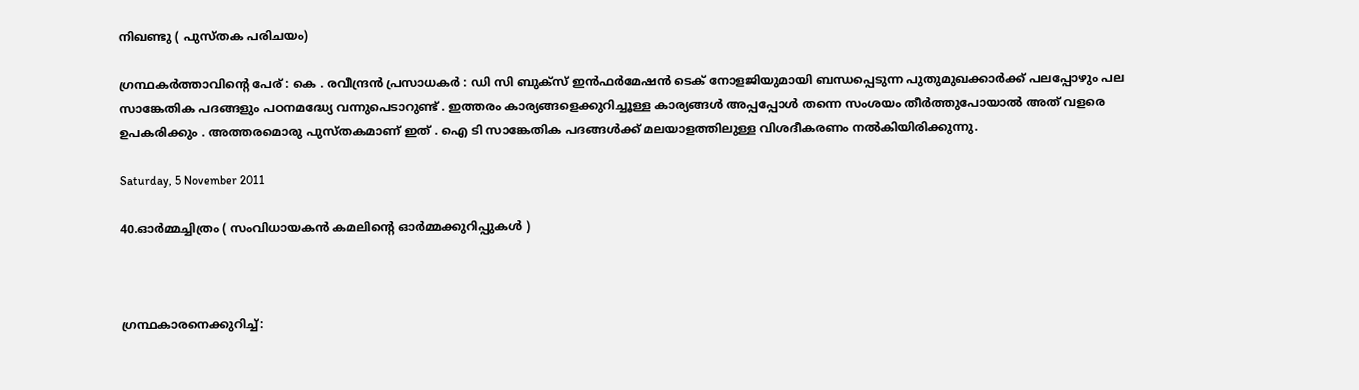നിഖണ്ടു ( പുസ്തക പരിചയം)

ഗ്രന്ഥകര്‍ത്താവിന്റെ പേര് : കെ . രവീന്ദ്രന്‍ പ്രസാധകര്‍ : ഡി സി ബുക്സ് ഇന്‍ഫര്‍മേഷന്‍ ടെക് നോളജിയുമായി ബന്ധപ്പെടുന്ന പുതുമുഖക്കാര്‍ക്ക് പലപ്പോഴും പല സാങ്കേതിക പദങ്ങളും പഠനമദ്ധ്യേ വന്നുപെടാറുണ്ട് . ഇത്തരം കാര്യങ്ങളെക്കുറിച്ചൂള്ള കാര്യങ്ങള്‍ അപ്പപ്പോള്‍ തന്നെ സംശയം തീര്‍ത്തുപോയാല്‍ അത് വളരെ ഉപകരിക്കും . അത്തരമൊരു പുസ്തകമാണ് ഇത് . ഐ ടി സാങ്കേതിക പദങ്ങള്‍ക്ക് മലയാളത്തിലുള്ള വിശദീകരണം നല്‍കിയിരിക്കുന്നു.

Saturday, 5 November 2011

40.ഓര്‍മ്മച്ചിത്രം ( സംവിധായകന്‍ കമലിന്റെ ഓര്‍മ്മക്കുറിപ്പുകള്‍ )



ഗ്രന്ഥകാരനെക്കുറിച്ച്: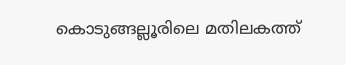കൊടുങ്ങല്ലൂരിലെ മതിലകത്ത്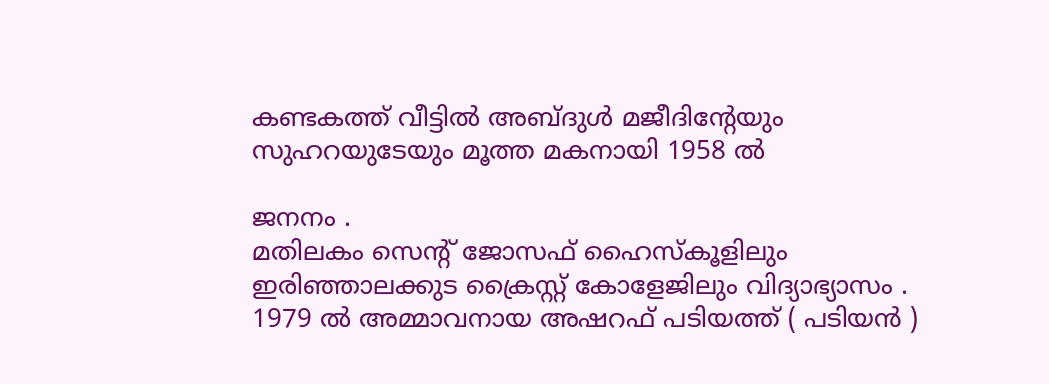കണ്ടകത്ത് വീട്ടില്‍ അബ്ദുള്‍ മജീദിന്റേയും സുഹറയുടേയും മൂത്ത മകനായി 1958 ല്‍

ജനനം .
മതിലകം സെന്റ് ജോസഫ് ഹൈസ്കൂളിലും ഇരിഞ്ഞാലക്കുട ക്രൈസ്റ്റ് കോളേജിലും വിദ്യാഭ്യാസം .
1979 ല്‍ അമ്മാവനായ അഷറഫ് പടിയത്ത് ( പടിയന്‍ )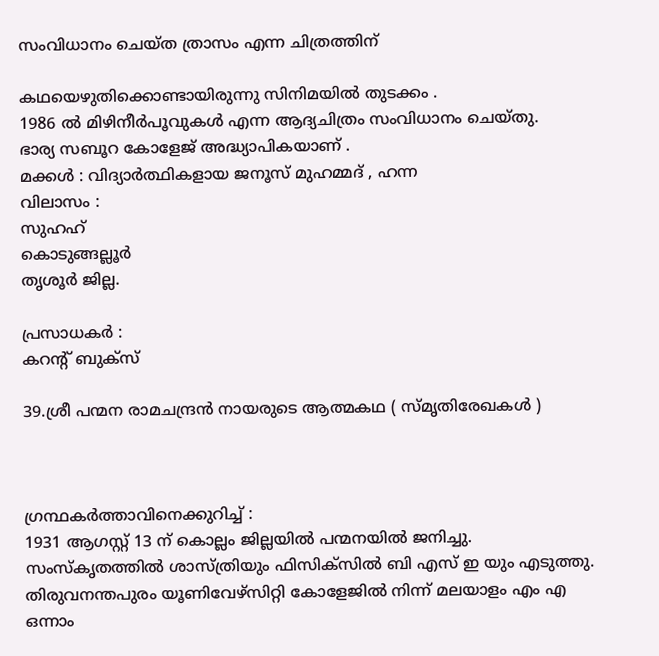സംവിധാനം ചെയ്ത ത്രാസം എന്ന ചിത്രത്തിന്

കഥയെഴുതിക്കൊണ്ടായിരുന്നു സിനിമയില്‍ തുടക്കം .
1986 ല്‍ മിഴിനീര്‍പൂവുകള്‍ എന്ന ആദ്യചിത്രം സംവിധാനം ചെയ്തു.
ഭാര്യ സബൂറ കോളേജ് അദ്ധ്യാപികയാണ് .
മക്കള്‍ : വിദ്യാര്‍ത്ഥികളായ ജനൂസ് മുഹമ്മദ് , ഹന്ന
വിലാസം :
സുഹഹ്
കൊടുങ്ങല്ലൂര്‍
തൃശൂര്‍ ജില്ല.

പ്രസാധകര്‍ :
കറന്റ് ബുക്സ്

39.ശ്രീ പന്മന രാമചന്ദ്രന്‍ നായരുടെ ആത്മകഥ ( സ്മൃതിരേഖകള്‍ )



ഗ്രന്ഥകര്‍ത്താവിനെക്കുറിച്ച് :
1931 ആഗസ്റ്റ് 13 ന് കൊല്ലം ജില്ലയില്‍ പന്മനയില്‍ ജനിച്ചു. സംസ്കൃതത്തില്‍ ശാസ്ത്രിയും ഫിസിക്സില്‍ ബി എസ് ഇ യും എടുത്തു. തിരുവനന്തപുരം യൂണിവേഴ്സിറ്റി കോളേജില്‍ നിന്ന് മലയാളം എം എ ഒന്നാം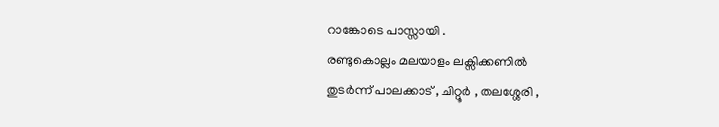റാങ്കോടെ പാസ്സായി .
രണ്ടുകൊല്ലം മലയാളം ലക്സിക്കണില്‍
തുടര്‍ന്ന് പാലക്കാട് , ചിറ്റൂര്‍ , തലശ്ശേരി ,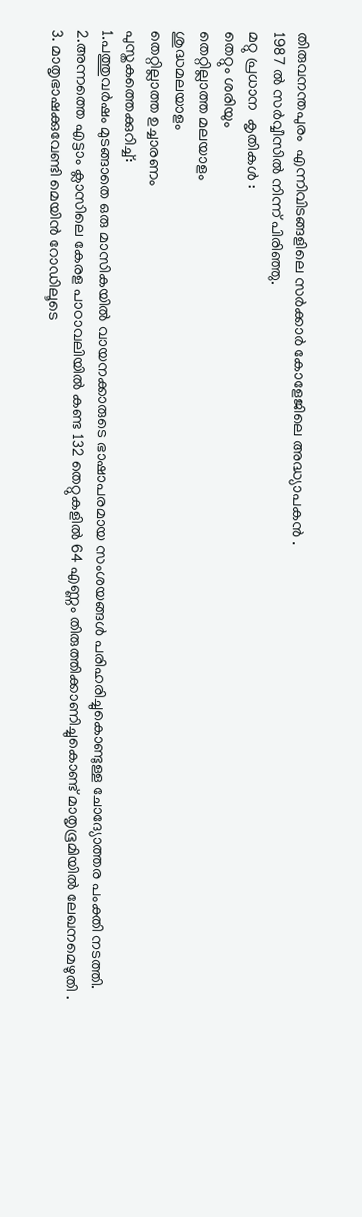തിരുവനന്തപുരം  എന്നിവിടങ്ങളിലെ സര്‍ക്കാര്‍ കോളേജിലെ അദ്ധ്യാപകന്‍ .
1987 ല്‍ സര്‍വ്വീസില്‍ നിന്ന് പിരിഞ്ഞു.
മറ്റു പ്രധാന  കൃതികള്‍ :
തെറ്റും ശരിയും
തെറ്റില്ലാത്ത മലയാളം
ശുദ്ധമലയാളം
തെറ്റില്ലാത്ത ഉച്ചാരണം
പുസ്തകത്തെക്കുറിച്ച്:
1.പത്തുവര്‍ഷം മുടങ്ങാതെ ഒരു മാസികയില്‍ വായനക്കാരുടെ ഭാഷാപരമായ സംശയങ്ങള്‍ പരിഹരിച്ചുകൊണ്ടുള്ള ചോദ്യോത്തര പംക്തി നടത്തി.
2.അന്നത്തെ എട്ടാം ക്ലാസിലെ കേരള പാഠാവലിയില്‍ കണ്ട 132 തെറ്റുകളില്‍ 64 എണ്ണം തിരുത്തിക്കാണിച്ചുകൊണ്ട് മാതൃഭൂമിയില്‍ ലേഖനമെഴുതി .
3. മാതൃഭാഷക്കുവേണ്ടി മെയിന്‍ റോഡിലൂടെ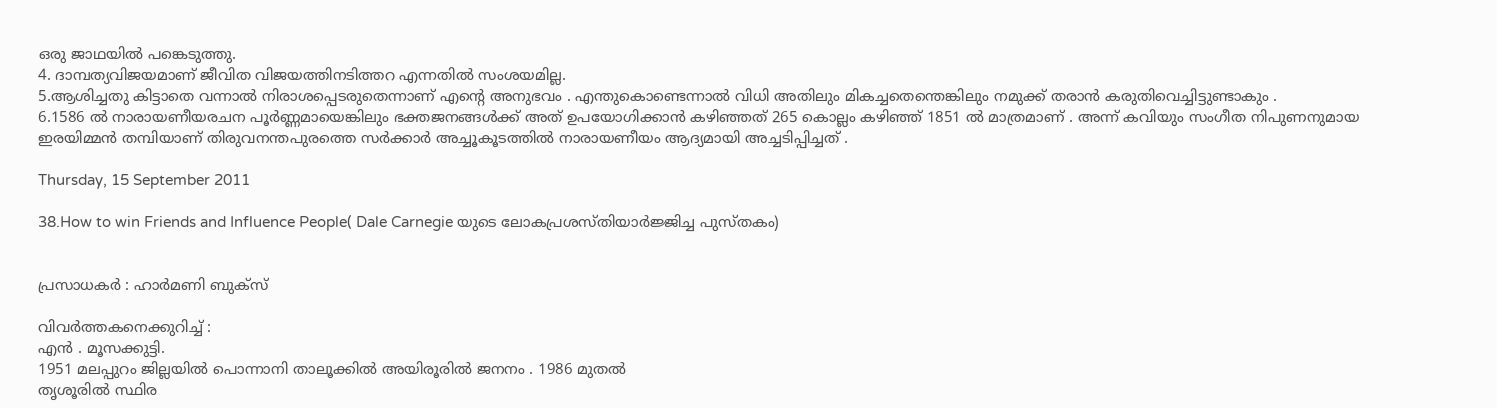ഒരു ജാഥയില്‍ പങ്കെടുത്തു.
4. ദാമ്പത്യവിജയമാണ് ജീവിത വിജയത്തിനടിത്തറ എന്നതില്‍ സംശയമില്ല.
5.ആശിച്ചതു കിട്ടാതെ വന്നാല്‍ നിരാശപ്പെടരുതെന്നാണ് എന്റെ അനുഭവം . എന്തുകൊണ്ടെന്നാല്‍ വിധി അതിലും മികച്ചതെന്തെങ്കിലും നമുക്ക് തരാന്‍ കരുതിവെച്ചിട്ടുണ്ടാകും .
6.1586 ല്‍ നാരാ‍യണീയരചന പൂര്‍ണ്ണമായെങ്കിലും ഭക്തജനങ്ങള്‍ക്ക് അത് ഉപയോഗിക്കാന്‍ കഴിഞ്ഞത് 265 കൊല്ലം കഴിഞ്ഞ് 1851 ല്‍ മാത്രമാണ് . അന്ന് കവിയും സംഗീത നിപുണനുമായ ഇരയിമ്മന്‍ തമ്പിയാണ് തിരുവനന്തപുരത്തെ സര്‍ക്കാര്‍ അച്ചൂകൂടത്തില്‍ നാരായണീയം ആദ്യമായി അച്ചടിപ്പിച്ചത് .

Thursday, 15 September 2011

38.How to win Friends and Influence People( Dale Carnegie യുടെ ലോകപ്രശസ്തിയാര്‍ജ്ജിച്ച പുസ്തകം)


പ്രസാധകര്‍ : ഹാര്‍മണി ബുക്സ്

വിവര്‍ത്തകനെക്കുറിച്ച് :
എന്‍ . മൂസക്കുട്ടി.
1951 മലപ്പുറം ജില്ലയില്‍ പൊന്നാനി താലൂക്കില്‍ അയിരൂരില്‍ ജനനം . 1986 മുതല്‍
തൃശൂരില്‍ സ്ഥിര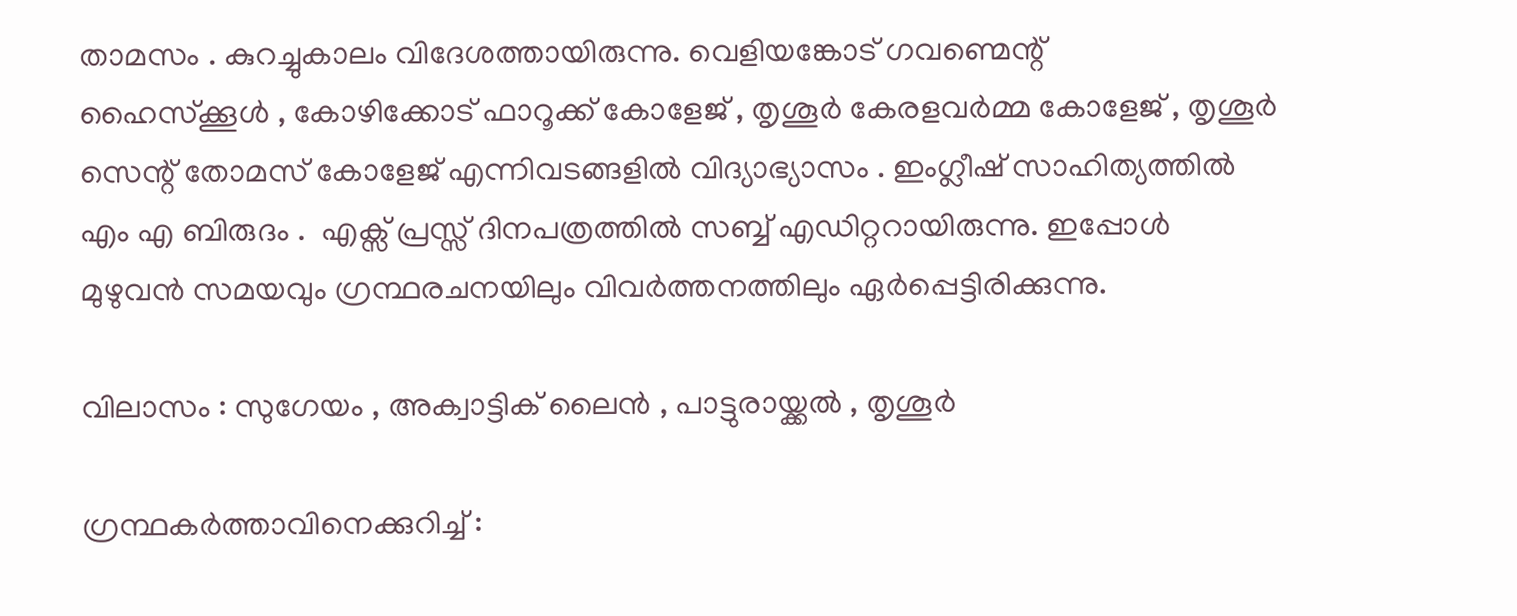താമസം . കുറച്ചുകാലം വിദേശത്തായിരുന്നു. വെളിയങ്കോട് ഗവണ്മെന്റ്
ഹൈസ്ക്കൂള്‍ , കോഴിക്കോട് ഫാറൂക്ക് കോളേജ് , തൃശൂര്‍ കേരളവര്‍മ്മ കോളേജ് , തൃശൂര്‍
സെന്റ് തോമസ് കോളേജ് എന്നിവടങ്ങളില്‍ വിദ്യാഭ്യാസം . ഇംഗ്ലീഷ് സാഹിത്യത്തില്‍
എം എ ബിരുദം .  എക്സ് പ്രസ്സ് ദിനപത്രത്തില്‍ സബ്ബ് എഡിറ്ററായിരുന്നു. ഇപ്പോള്‍
മുഴുവന്‍ സമയവും ഗ്രന്ഥരചനയിലും വിവര്‍ത്തനത്തിലും ഏര്‍പ്പെട്ടിരിക്കുന്നു.

വിലാസം : സുഗേയം , അക്വാട്ടിക് ലൈന്‍ , പാട്ടുരായ്ക്കല്‍ , തൃശൂര്‍

ഗ്രന്ഥകര്‍ത്താവിനെക്കുറിച്ച് :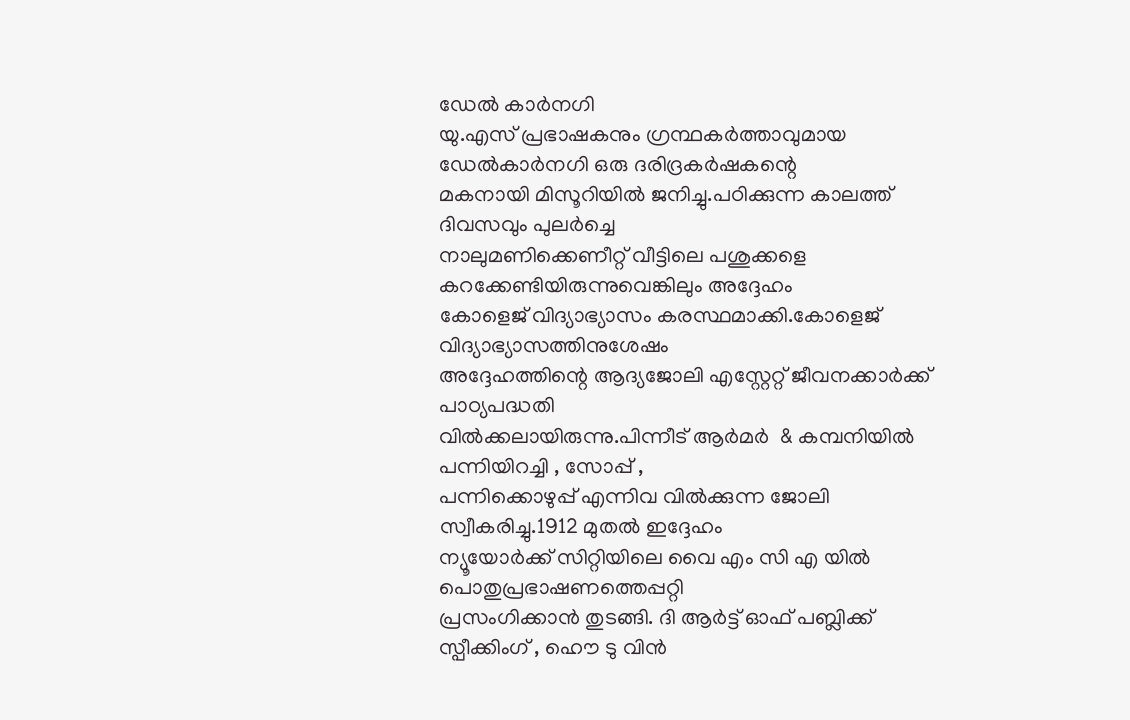ഡേല്‍ കാര്‍നഗി
യു.എസ് പ്രഭാഷകനും ഗ്രന്ഥകര്‍ത്താവുമായ ഡേല്‍കാര്‍നഗി ഒരു ദരിദ്രകര്‍ഷകന്റെ
മകനായി മിസൂറിയില്‍ ജനിച്ചു.പഠിക്കുന്ന കാലത്ത് ദിവസവും പുലര്‍ച്ചെ
നാലുമണിക്കെണീറ്റ് വീട്ടിലെ പശുക്കളെ കറക്കേണ്ടിയിരുന്നുവെങ്കിലും അദ്ദേഹം
കോളെജ് വിദ്യാഭ്യാസം കരസ്ഥമാക്കി.കോളെജ് വിദ്യാഭ്യാസത്തിനുശേഷം
അദ്ദേഹത്തിന്റെ ആദ്യജോലി എസ്റ്റേറ്റ് ജീവനക്കാര്‍ക്ക് പാഠ്യപദ്ധതി
വില്‍ക്കലായിരുന്നു.പിന്നീട് ആര്‍മര്‍  & കമ്പനിയില്‍ പന്നിയിറച്ചി , സോപ്പ് ,
പന്നിക്കൊഴുപ്പ് എന്നിവ വില്‍ക്കുന്ന ജോലി സ്വീകരിച്ചു.1912 മുതല്‍ ഇദ്ദേഹം
ന്യൂയോര്‍ക്ക് സിറ്റിയിലെ വൈ എം സി എ യില്‍ പൊതുപ്രഭാഷണത്തെപ്പറ്റി
പ്രസംഗിക്കാന്‍ തുടങ്ങി. ദി ആര്‍ട്ട് ഓഫ് പബ്ലിക്ക് സ്പീക്കിംഗ് , ഹൌ ടു വിന്‍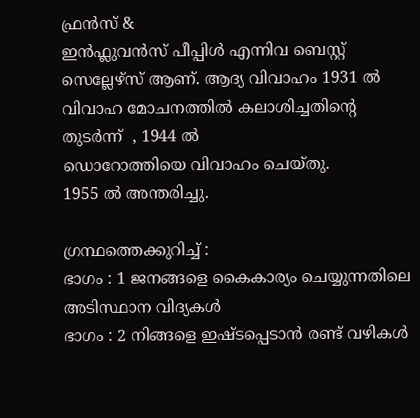ഫ്രന്‍സ് &
ഇന്‍ഫ്ലുവന്‍സ് പീപ്പിള്‍ എന്നിവ ബെസ്റ്റ് സെല്ലേഴ്‌സ് ആണ്. ആദ്യ വിവാഹം 1931 ല്‍ വിവാഹ മോചനത്തില്‍ കലാശിച്ചതിന്റെ തുടര്‍ന്ന്  , 1944 ല്‍
ഡൊറോത്തിയെ വിവാഹം ചെയ്തു.
1955 ല്‍ അന്തരിച്ചു.

ഗ്രന്ഥത്തെക്കുറിച്ച് :
ഭാഗം : 1 ജനങ്ങളെ കൈകാര്യം ചെയ്യുന്നതിലെ അടിസ്ഥാന വിദ്യകള്‍
ഭാഗം : 2 നിങ്ങളെ ഇഷ്ടപ്പെടാന്‍ രണ്ട് വഴികള്‍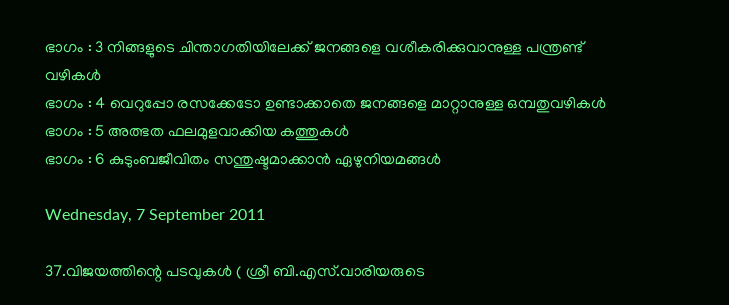ഭാഗം : 3 നിങ്ങളുടെ ചിന്താഗതിയിലേക്ക് ജനങ്ങളെ വശീകരിക്കുവാനുള്ള പന്ത്രണ്ട്
വഴികള്‍
ഭാഗം : 4 വെറുപ്പോ രസക്കേടോ ഉണ്ടാക്കാതെ ജനങ്ങളെ മാറ്റാനുള്ള ഒമ്പതുവഴികള്‍
ഭാഗം : 5 അത്ഭത ഫലമുളവാക്കിയ കത്തുകള്‍
ഭാഗം : 6 കുടുംബജീവിതം സന്തുഷ്ടമാക്കാന്‍ ഏഴുനിയമങ്ങള്‍

Wednesday, 7 September 2011

37.വിജയത്തിന്റെ പടവുകള്‍ ( ശ്രീ ബി.എസ്.വാരിയരുടെ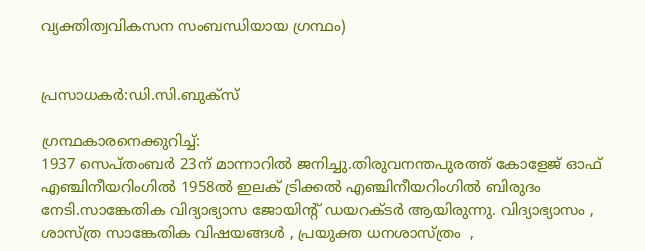വ്യക്തിത്വവികസന സംബന്ധിയായ ഗ്രന്ഥം)


പ്രസാധകര്‍:ഡി.സി.ബുക്സ്

ഗ്രന്ഥകാരനെക്കുറിച്ച്:
1937 സെപ്തംബര്‍ 23ന് മാന്നാറില്‍ ജനിച്ചു.തിരുവനന്തപുരത്ത് കോളേജ് ഓഫ് എഞ്ചിനീയറിംഗില്‍ 1958ല്‍ ഇലക് ട്രിക്കല്‍ എഞ്ചിനീയറിംഗില്‍ ബിരുദം നേടി.സാങ്കേതിക വിദ്യാഭ്യാസ ജോയിന്റ് ഡയറക്ടര്‍ ആയിരുന്നു. വിദ്യാഭ്യാസം , ശാസ്ത്ര സാങ്കേതിക വിഷയങ്ങള്‍ , പ്രയുക്ത ധനശാസ്ത്രം  ,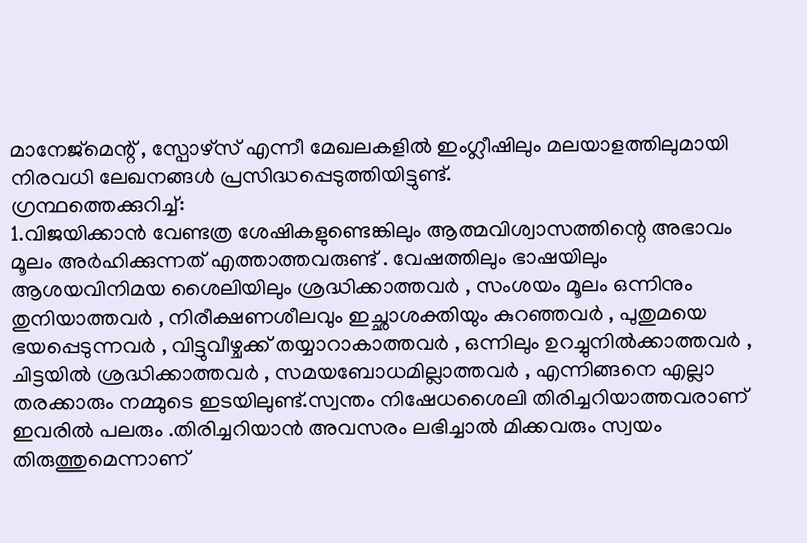മാനേജ്‌മെന്റ് , സ്പോഴ്‌സ് എന്നീ മേഖലകളില്‍ ഇംഗ്ലീഷിലും മലയാളത്തിലുമായി നിരവധി ലേഖനങ്ങള്‍ പ്രസിദ്ധപ്പെടുത്തിയിട്ടുണ്ട്.
ഗ്രന്ഥത്തെക്കുറിച്ച്:
1.വിജയിക്കാന്‍ വേണ്ടത്ര ശേഷികളുണ്ടെങ്കിലും ആത്മവിശ്വാസത്തിന്റെ അഭാവം മൂലം അര്‍ഹിക്കുന്നത് എത്താത്തവരുണ്ട് . വേഷത്തിലും ഭാഷയിലും ആശയവിനിമയ ശൈലിയിലും ശ്രദ്ധിക്കാത്തവര്‍ , സംശയം മൂലം ഒന്നിനും തുനിയാത്തവര്‍ , നിരീക്ഷണശീലവും ഇച്ഛാശക്തിയും കുറഞ്ഞവര്‍ , പുതുമയെ ഭയപ്പെടുന്നവര്‍ , വിട്ടുവീഴ്ചക്ക് തയ്യാറാകാത്തവര്‍ , ഒന്നിലും ഉറച്ചുനില്‍ക്കാത്തവര്‍ , ചിട്ടയില്‍ ശ്രദ്ധിക്കാത്തവര്‍ , സമയബോധമില്ലാത്തവര്‍ , എന്നിങ്ങനെ എല്ലാ തരക്കാരും നമ്മുടെ ഇടയിലുണ്ട്.സ്വന്തം നിഷേധശൈലി തിരിച്ചറിയാത്തവരാണ് ഇവരില്‍ പലരും .തിരിച്ചറിയാന്‍ അവസരം ലഭിച്ചാല്‍ മിക്കവരും സ്വയം തിരുത്തുമെന്നാണ്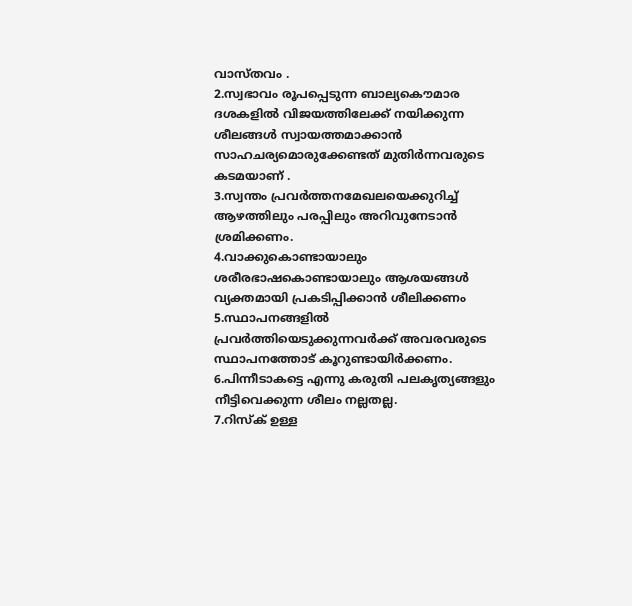വാസ്തവം .
2.സ്വഭാവം രൂപപ്പെടുന്ന ബാല്യകൌമാര ദശകളില്‍ വിജയത്തിലേക്ക് നയിക്കുന്ന ശീലങ്ങള്‍ സ്വായത്തമാക്കാന്‍ സാഹചര്യമൊരുക്കേണ്ടത് മുതിര്‍ന്നവരുടെ കടമയാണ് .
3.സ്വന്തം പ്രവര്‍ത്തനമേഖലയെക്കുറിച്ച് ആഴത്തിലും പരപ്പിലും അറിവുനേടാന്‍ ശ്രമിക്കണം.
4.വാക്കുകൊണ്ടായാലും ശരീരഭാഷകൊണ്ടായാലും ആശയങ്ങള്‍ വ്യക്തമായി പ്രകടിപ്പിക്കാന്‍ ശീലിക്കണം
5.സ്ഥാപനങ്ങളില്‍ പ്രവര്‍ത്തിയെടുക്കുന്നവര്‍ക്ക് അവരവരുടെ സ്ഥാപനത്തോട് കൂറുണ്ടായിര്‍ക്കണം.
6.പിന്നീടാകട്ടെ എന്നു കരുതി പലകൃത്യങ്ങളും നീട്ടിവെക്കുന്ന ശീലം നല്ലതല്ല.
7.റിസ്ക് ഉള്ള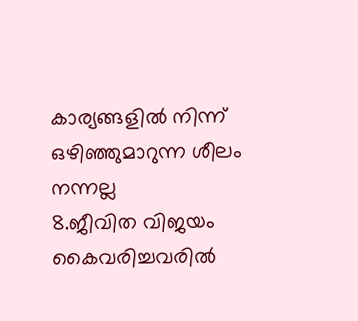കാര്യങ്ങളില്‍ നിന്ന് ഒഴിഞ്ഞുമാറുന്ന ശീലം നന്നല്ല
8.ജീവിത വിജയം കൈവരിച്ചവരില്‍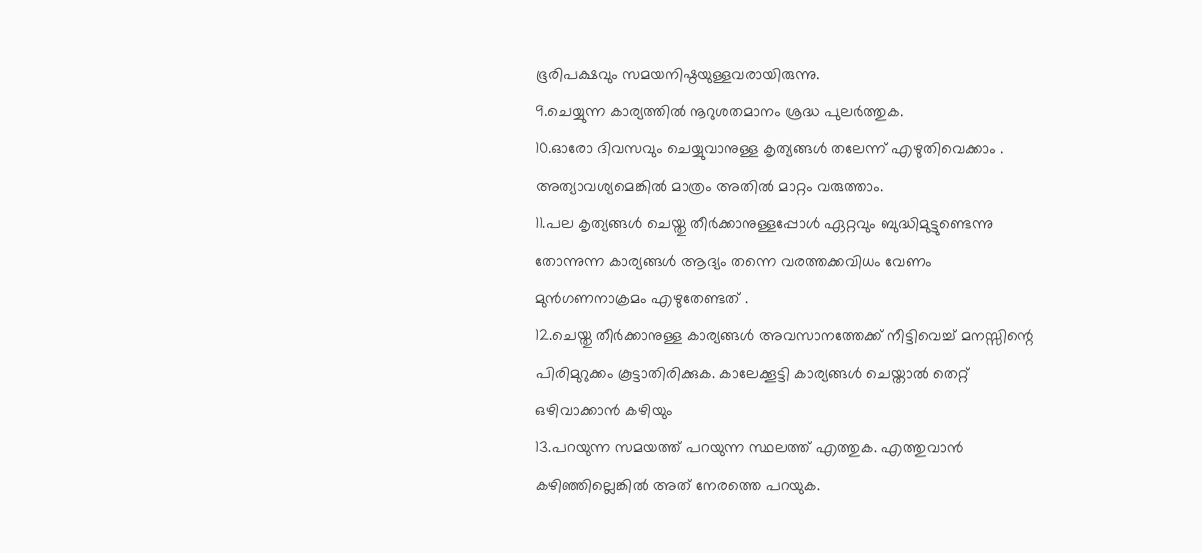ഭൂരിപക്ഷവും സമയനിഷ്ഠയുള്ളവരായിരുന്നു.
9.ചെയ്യുന്ന കാര്യത്തില്‍ നൂറുശതമാനം ശ്രദ്ധ പുലര്‍ത്തുക.
10.ഓരോ ദിവസവും ചെയ്യുവാനുള്ള കൃത്യങ്ങള്‍ തലേന്ന് എഴുതിവെക്കാം . അത്യാവശ്യമെങ്കില്‍ മാത്രം അതില്‍ മാറ്റം വരുത്താം.
11.പല കൃത്യങ്ങള്‍ ചെയ്തു തീര്‍ക്കാനുള്ളപ്പോള്‍ ഏറ്റവും ബുദ്ധിമുട്ടുണ്ടെന്നു തോന്നുന്ന കാര്യങ്ങള്‍ ആദ്യം തന്നെ വരത്തക്കവിധം വേണം മുന്‍‌ഗണനാക്രമം എഴുതേണ്ടത് .
12.ചെയ്തു തീര്‍ക്കാനുള്ള കാര്യങ്ങള്‍ അവസാനത്തേക്ക് നീട്ടിവെച്ച് മനസ്സിന്റെ പിരിമുറുക്കം കൂട്ടാതിരിക്കുക. കാലേക്കൂട്ടി കാര്യങ്ങള്‍ ചെയ്താല്‍ തെറ്റ് ഒഴിവാക്കാന്‍ കഴിയും
13.പറയുന്ന സമയത്ത് പറയുന്ന സ്ഥലത്ത് എത്തുക. എത്തുവാന്‍ കഴിഞ്ഞില്ലെങ്കില്‍ അത് നേരത്തെ പറയുക.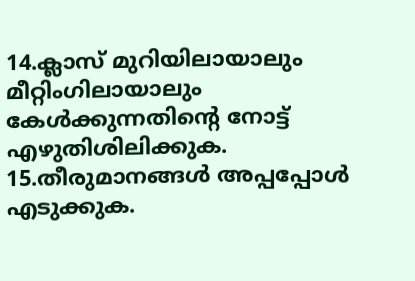14.ക്ലാസ് മുറിയിലായാലും മീറ്റിംഗിലായാലും കേള്‍ക്കുന്നതിന്റെ നോട്ട് എഴുതിശിലിക്കുക.
15.തീരുമാനങ്ങള്‍ അപ്പപ്പോള്‍ എടുക്കുക.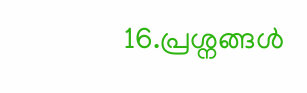16.പ്രശ്നങ്ങള്‍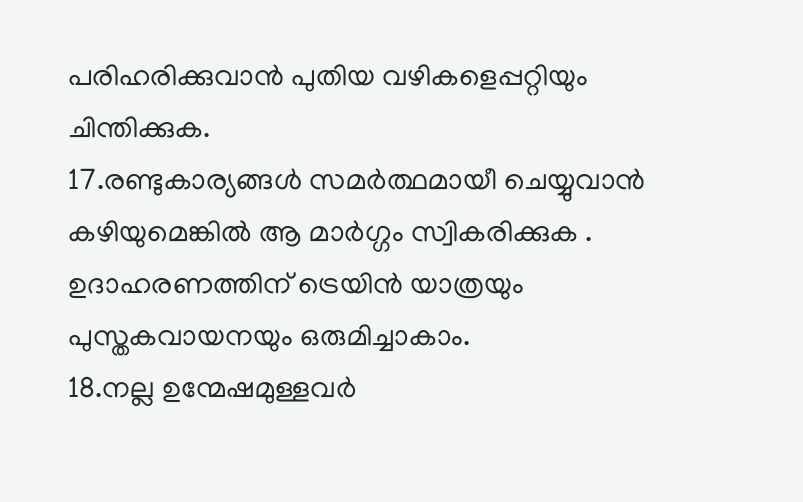പരിഹരിക്കുവാന്‍ പുതിയ വഴികളെപ്പറ്റിയും ചിന്തിക്കുക.
17.രണ്ടുകാര്യങ്ങള്‍ സമര്‍ത്ഥമായീ ചെയ്യുവാന്‍ കഴിയുമെങ്കില്‍ ആ മാര്‍ഗ്ഗം സ്വികരിക്കുക . ഉദാഹരണത്തിന് ട്രെയിന്‍ യാത്രയും പുസ്തകവായനയും ഒരുമിച്ചാകാം.
18.നല്ല ഉന്മേഷമുള്ളവര്‍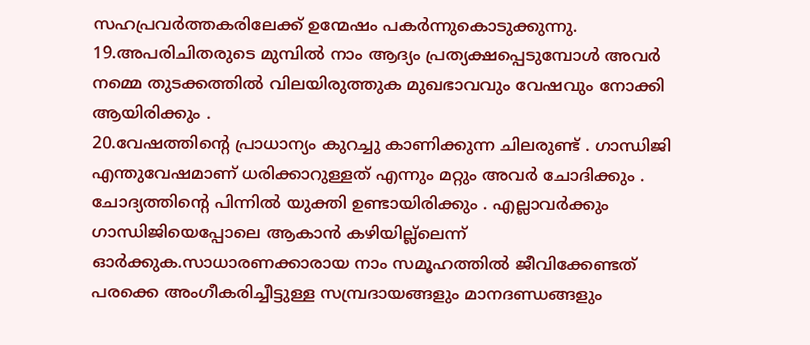സഹപ്രവര്‍ത്തകരിലേക്ക് ഉന്മേഷം പകര്‍ന്നുകൊടുക്കുന്നു.
19.അപരിചിതരുടെ മുമ്പില്‍ നാം ആദ്യം പ്രത്യക്ഷപ്പെടുമ്പോള്‍ അവര്‍ നമ്മെ തുടക്കത്തില്‍ വിലയിരുത്തുക മുഖഭാവവും വേഷവും നോക്കി ആയിരിക്കും .
20.വേഷത്തിന്റെ പ്രാധാന്യം കുറച്ചു കാണിക്കുന്ന ചിലരുണ്ട് . ഗാന്ധിജി എന്തുവേഷമാണ് ധരിക്കാറുള്ളത് എന്നും മറ്റും അവര്‍ ചോദിക്കും . ചോദ്യത്തിന്റെ പിന്നില്‍ യുക്തി ഉണ്ടായിരിക്കും . എല്ലാവര്‍ക്കും ഗാന്ധിജിയെപ്പോലെ ആകാന്‍ കഴിയില്ല്ലെന്ന് ഓര്‍ക്കുക.സാധാരണക്കാരാ‍യ നാം സമൂഹത്തില്‍ ജീവിക്കേണ്ടത് പരക്കെ അംഗീകരിച്ചീട്ടുള്ള സമ്പ്രദായങ്ങളും മാനദണ്ഡങ്ങളും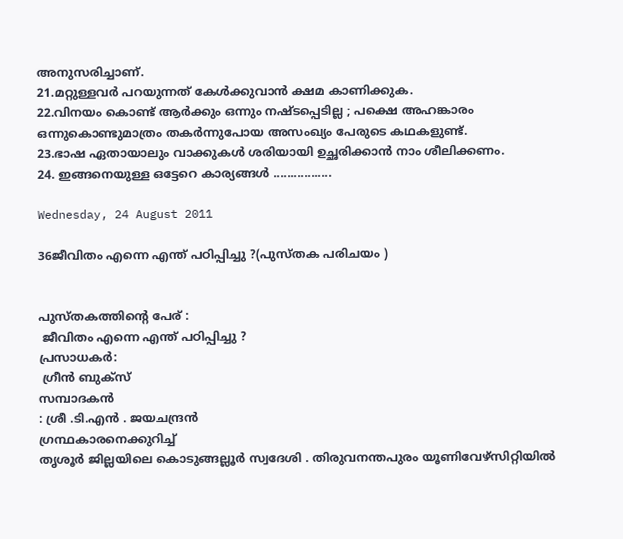അനുസരിച്ചാണ്.
21.മറ്റുള്ളവര്‍ പറയുന്നത് കേള്‍ക്കുവാന്‍ ക്ഷമ കാണിക്കുക.
22.വിനയം കൊണ്ട് ആര്‍ക്കും ഒന്നും നഷ്ടപ്പെടില്ല ; പക്ഷെ അഹങ്കാരം ഒന്നുകൊണ്ടുമാത്രം തകര്‍ന്നുപോയ അസംഖ്യം പേരുടെ കഥകളുണ്ട്.
23.ഭാഷ ഏതായാലും വാക്കുകള്‍ ശരിയായി ഉച്ഛരിക്കാന്‍ നാം ശീലിക്കണം.
24. ഇങ്ങനെയുള്ള ഒട്ടേറെ കാര്യങ്ങള്‍ .................

Wednesday, 24 August 2011

36ജീവിതം എന്നെ എന്ത് പഠിപ്പിച്ചു ?(പുസ്തക പരിചയം )


പുസ്തകത്തിന്റെ പേര് :
 ജീവിതം എന്നെ എന്ത് പഠിപ്പിച്ചു ?
പ്രസാധകര്‍:
 ഗ്രീന്‍ ബുക്സ്
സമ്പാദകന്‍
: ശ്രീ .ടി.എന്‍ . ജയചന്ദ്രന്‍
ഗ്രന്ഥകാരനെക്കുറിച്ച്
തൃശൂര്‍ ജില്ലയിലെ കൊടുങ്ങല്ലൂര്‍ സ്വദേശി . തിരുവനന്തപുരം യൂണിവേഴ്‌സിറ്റിയില്‍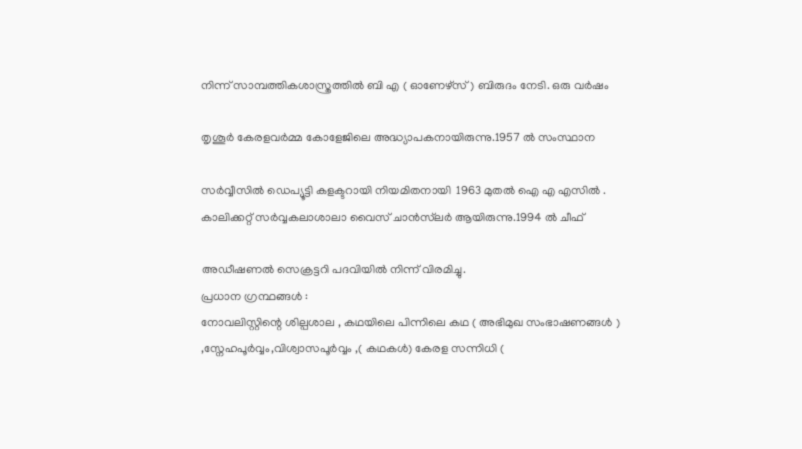നിന്ന് സാമ്പത്തികശാസ്ത്രത്തില്‍ ബി എ ( ഓണേഴ്‌സ് ) ബിരുദം നേടി. ഒരു വര്‍ഷം

തൃശൂര്‍ കേരളവര്‍മ്മ കോളേജിലെ അദ്ധ്യാപകനായിരുന്നു.1957 ല്‍ സംസ്ഥാന

സര്‍വ്വീസില്‍ ഡെപ്യൂട്ടി കളക്ടറായി നിയമിതനായി  1963 മുതല്‍ ഐ എ എസില്‍ .
കാലിക്കറ്റ് സര്‍വ്വകലാ‍ശാലാ വൈസ് ചാന്‍സ്‌ലര്‍ ആയിരുന്നു.1994 ല്‍ ചീഫ്

അഡീഷണല്‍ സെക്രട്ടറി പദവിയില്‍ നിന്ന് വിരമിച്ചു.
പ്രധാന ഗ്രന്ഥങ്ങള്‍ :
നോവലിസ്റ്റിന്റെ ശില്പശാല , കഥയിലെ പിന്നിലെ കഥ ( അഭിമുഖ സംഭാഷണങ്ങള്‍ )
,സ്നേഹപൂര്‍വ്വം,വിശ്വാസപൂര്‍വ്വം ,( കഥകള്‍) കേരള സന്നിധി (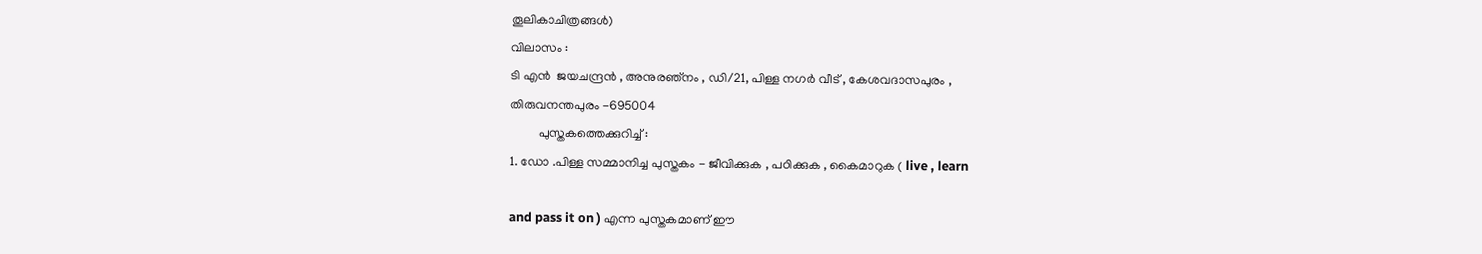തൂലികാചിത്രങ്ങള്‍)
വിലാസം :
ടി എന്‍  ജയചന്ദ്രന്‍ , അനുരഞ്നം , ഡി/21, പിള്ള നഗര്‍ വീട് , കേശവദാസപുരം ,
തിരുവനന്തപുരം -695004
         പുസ്തകത്തെക്കുറിച്ച് :
1. ഡോ .പിള്ള സമ്മാനിച്ച പുസ്തകം - ജീവിക്കുക , പഠിക്കുക , കൈമാറുക ( live , learn

and pass it on ) എന്ന പുസ്തകമാണ് ഈ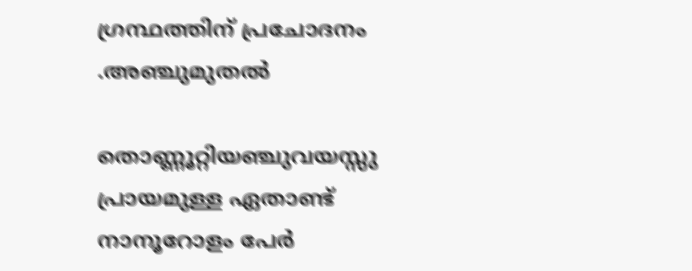ഗ്രന്ഥത്തിന് പ്രചോദനം .അഞ്ചുമുതല്‍

തൊണ്ണൂറ്റിയഞ്ചുവയസ്സു പ്രായമുള്ള ഏതാണ്ട് നാനൂറോളം പേര്‍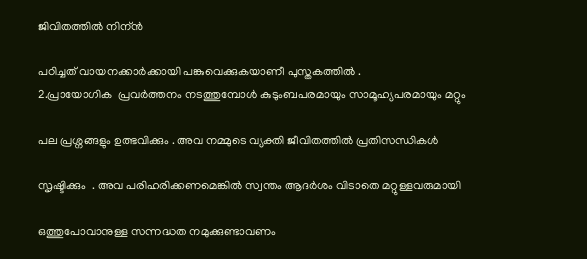ജിവിതത്തില്‍ നിന്ന്‍

പഠിച്ചത് വായനക്കാര്‍ക്കായി പങ്കുവെക്കുകയാണീ പുസ്തകത്തില്‍ .
2.പ്രായോഗിക  പ്രവര്‍ത്തനം നടത്തുമ്പോള്‍ കുടുംബപരമായും സാമൂഹ്യപരമായും മറ്റും

പല പ്രശ്നങ്ങളും ഉത്ഭവിക്കും . അവ നമ്മുടെ വ്യക്തി ജീവിതത്തില്‍ പ്രതിസന്ധികള്‍

സൃഷ്ടിക്കും  . അവ പരിഹരിക്കണമെങ്കില്‍ സ്വന്തം ആദര്‍ശം വിടാതെ മറ്റുള്ളവരുമായി

ഒത്തുപോവാനുള്ള സന്നദ്ധത നമുക്കുണ്ടാവണം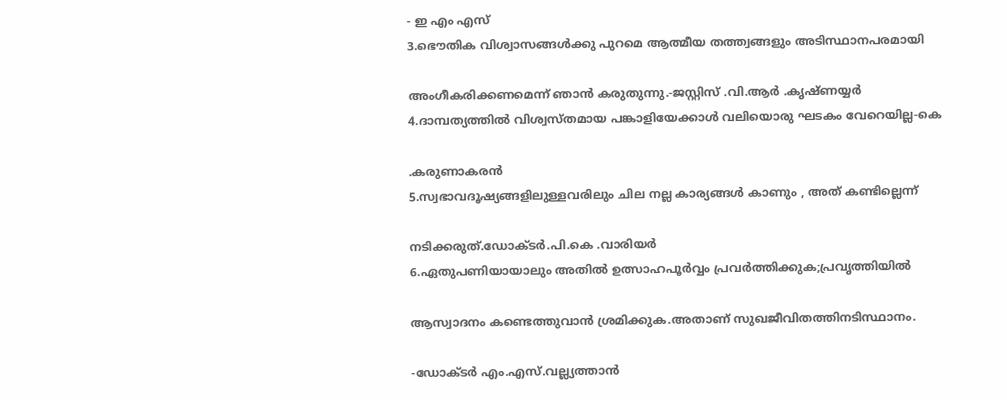- ഇ എം എസ്
3.ഭൌതിക വിശ്വാസങ്ങള്‍ക്കു പുറമെ ആത്മീയ തത്ത്വങ്ങളും അടിസ്ഥാനപരമായി

അംഗീകരിക്കണമെന്ന് ഞാന്‍ കരുതുന്നു.-ജസ്റ്റിസ് .വി.ആര്‍ .കൃഷ്ണയ്യര്‍
4.ദാമ്പത്യത്തില്‍ വിശ്വസ്തമായ പങ്കാളിയേക്കാള്‍ വലിയൊരു ഘടകം വേറെയില്ല-കെ

.കരുണാകരന്‍
5.സ്വഭാവദൂഷ്യങ്ങളിലുള്ളവരിലും ചില നല്ല കാര്യങ്ങള്‍ കാണും , അത് കണ്ടില്ലെന്ന്

നടിക്കരുത്.ഡോക്ടര്‍.പി.കെ .വാരിയര്‍
6.ഏതുപണിയായാലും അതില്‍ ഉത്സാഹപൂര്‍വ്വം പ്രവര്‍ത്തിക്കുക;പ്രവൃത്തിയില്‍

ആസ്വാദനം കണ്ടെത്തുവാന്‍ ശ്രമിക്കുക.അതാണ് സുഖജീവിതത്തിനടിസ്ഥാനം.

-ഡോക്ടര്‍ എം.എസ്.വല്ല്യത്താന്‍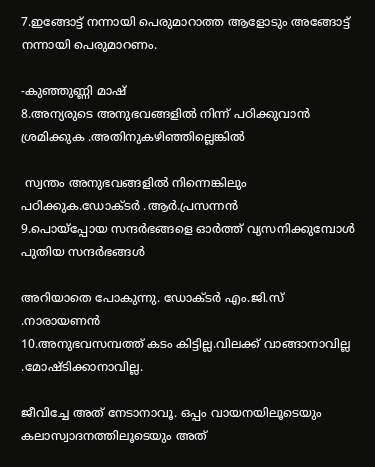7.ഇങ്ങോട്ട് നന്നായി പെരുമാറാത്ത ആളോടും അങ്ങോട്ട് നന്നായി പെരുമാറണം.

-കുഞ്ഞുണ്ണി മാഷ്
8.അന്യരുടെ അനുഭവങ്ങളില്‍ നിന്ന് പഠിക്കുവാന്‍ ശ്രമിക്കുക .അതിനുകഴിഞ്ഞില്ലെങ്കില്‍

 സ്വന്തം അനുഭവങ്ങളില്‍ നിന്നെങ്കിലും പഠിക്കുക.ഡോക്ടര്‍ .ആര്‍.പ്രസന്നന്‍
9.പൊയ്‌പ്പോയ സന്ദര്‍ഭങ്ങളെ ഓര്‍ത്ത് വ്യസനിക്കുമ്പോള്‍ പുതിയ സന്ദര്‍ഭങ്ങള്‍

അറിയാതെ പോകുന്നു. ഡോക്ടര്‍ എം.ജി.സ് .നാരായണന്‍
10.അനുഭവസമ്പത്ത് കടം കിട്ടില്ല.വിലക്ക് വാങ്ങാനാവില്ല .മോഷ്ടിക്കാനാവില്ല.

ജീവിച്ചേ അത് നേടാനാവൂ. ഒപ്പം വായനയിലൂടെയും കലാസ്വാദനത്തിലൂടെയും അത്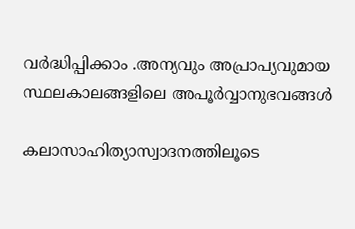വര്‍ദ്ധിപ്പിക്കാം .അന്യവും അപ്രാപ്യവുമായ സ്ഥലകാലങ്ങളിലെ അപൂര്‍വ്വാനുഭവങ്ങള്‍

കലാസാഹിത്യാസ്വാദനത്തിലൂടെ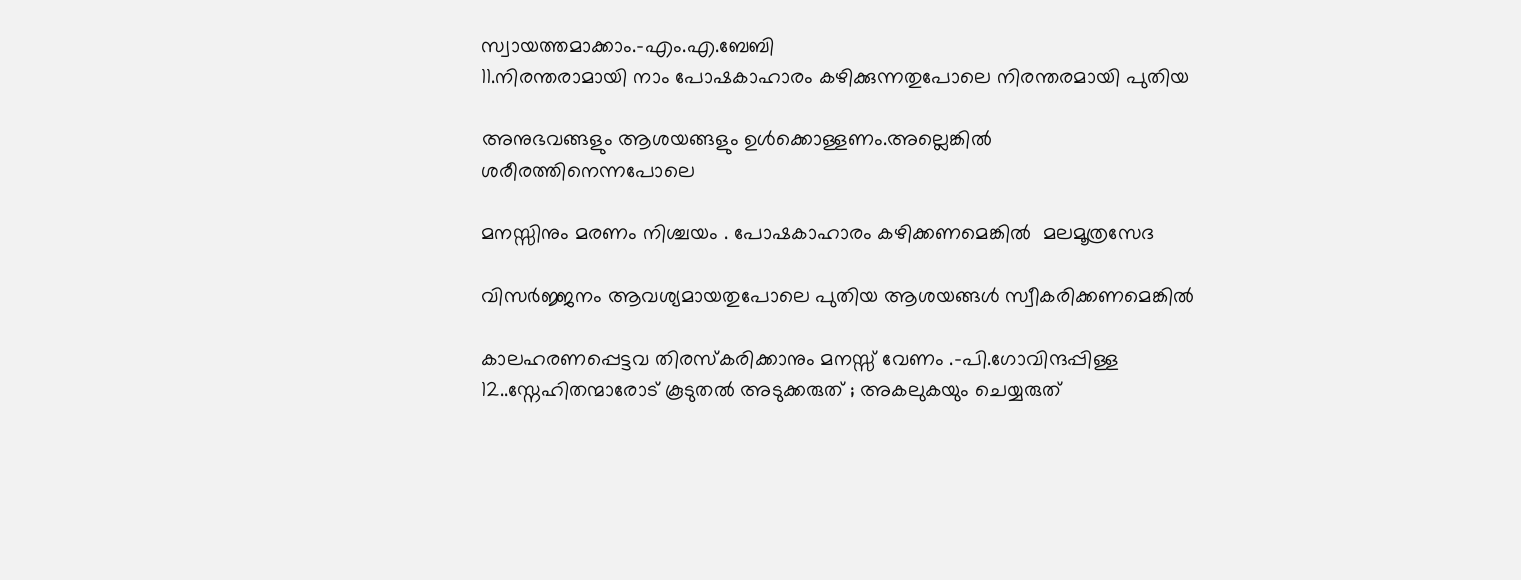സ്വായത്തമാക്കാം.-എം.എ.ബേബി
11.നിരന്തരാമായി നാം പോഷകാഹാരം കഴിക്കുന്നതുപോലെ നിരന്തരമായി പുതിയ

അനുഭവങ്ങളും ആശയങ്ങളും ഉള്‍ക്കൊള്ളണം.അല്ലെങ്കില്‍ ശരീരത്തിനെന്നപോലെ

മനസ്സിനും മരണം നിശ്ചയം . പോഷകാഹാരം കഴിക്കണമെങ്കില്‍  മലമൂത്രസേദ

വിസര്‍ജ്ജനം ആവശ്യമായതുപോലെ പുതിയ ആശയങ്ങള്‍ സ്വീകരിക്കണമെങ്കില്‍

കാലഹരണപ്പെട്ടവ തിരസ്കരിക്കാനും മനസ്സ് വേണം .-പി.ഗോവിന്ദപ്പിള്ള
12..സ്നേഹിതന്മാരോട് കൂടുതല്‍ അടുക്കരുത് ; അകലുകയും ചെയ്യരുത്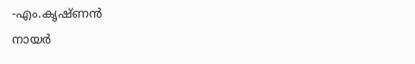-എം.കൃഷ്ണന്‍
നായര്‍